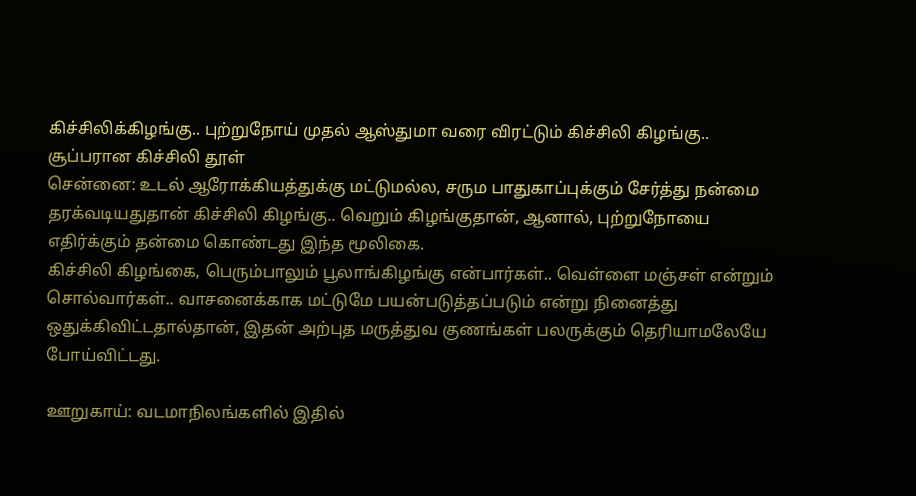கிச்சிலிக்கிழங்கு.. புற்றுநோய் முதல் ஆஸ்துமா வரை விரட்டும் கிச்சிலி கிழங்கு.. சூப்பரான கிச்சிலி தூள்
சென்னை: உடல் ஆரோக்கியத்துக்கு மட்டுமல்ல, சரும பாதுகாப்புக்கும் சேர்த்து நன்மை தரக்வடியதுதான் கிச்சிலி கிழங்கு.. வெறும் கிழங்குதான், ஆனால், புற்றுநோயை எதிர்க்கும் தன்மை கொண்டது இந்த மூலிகை.
கிச்சிலி கிழங்கை, பெரும்பாலும் பூலாங்கிழங்கு என்பார்கள்.. வெள்ளை மஞ்சள் என்றும் சொல்வார்கள்.. வாசனைக்காக மட்டுமே பயன்படுத்தப்படும் என்று நினைத்து ஒதுக்கிவிட்டதால்தான், இதன் அற்புத மருத்துவ குணங்கள் பலருக்கும் தெரியாமலேயே போய்விட்டது.

ஊறுகாய்: வடமாநிலங்களில் இதில்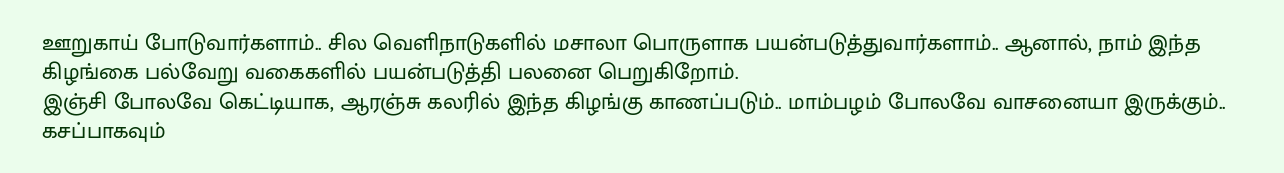ஊறுகாய் போடுவார்களாம்.. சில வெளிநாடுகளில் மசாலா பொருளாக பயன்படுத்துவார்களாம்.. ஆனால், நாம் இந்த கிழங்கை பல்வேறு வகைகளில் பயன்படுத்தி பலனை பெறுகிறோம்.
இஞ்சி போலவே கெட்டியாக, ஆரஞ்சு கலரில் இந்த கிழங்கு காணப்படும்.. மாம்பழம் போலவே வாசனையா இருக்கும்.. கசப்பாகவும்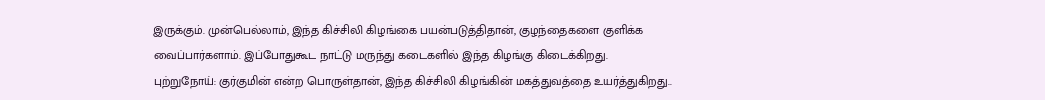இருக்கும். முன்பெல்லாம், இந்த கிச்சிலி கிழங்கை பயன்படுத்திதான், குழந்தைகளை குளிக்க வைப்பார்களாம். இப்போதுகூட நாட்டு மருந்து கடைகளில் இந்த கிழங்கு கிடைக்கிறது.
புற்றுநோய்: குர்குமின் என்ற பொருள்தான், இந்த கிச்சிலி கிழங்கின் மகத்துவத்தை உயர்த்துகிறது..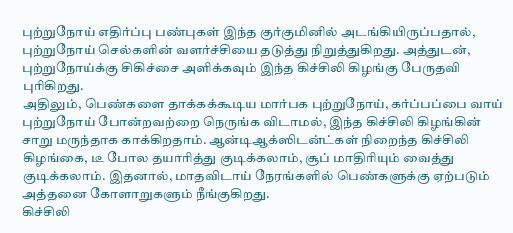புற்றுநோய் எதிர்ப்பு பண்புகள் இந்த குர்குமினில் அடங்கியிருப்பதால், புற்றுநோய் செல்களின் வளர்ச்சியை தடுத்து நிறுத்துகிறது. அத்துடன், புற்றுநோய்க்கு சிகிச்சை அளிக்கவும் இந்த கிச்சிலி கிழங்கு பேருதவி புரிகிறது.
அதிலும், பெண்களை தாக்கக்கூடிய மார்பக புற்றுநோய், கர்ப்பப்பை வாய் புற்றுநோய் போன்றவற்றை நெருங்க விடாமல், இந்த கிச்சிலி கிழங்கின் சாறு மருந்தாக காக்கிறதாம். ஆன்டிஆக்ஸிடன்ட்கள் நிறைந்த கிச்சிலி கிழங்கை, டீ போல தயாரித்து குடிக்கலாம், சூப் மாதிரியும் வைத்து குடிக்கலாம். இதனால், மாதவிடாய் நேரங்களில் பெண்களுக்கு ஏற்படும் அத்தனை கோளாறுகளும் நீங்குகிறது.
கிச்சிலி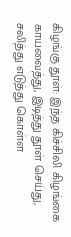கிழங்கு தூள்: இந்த கிச்சிலி கிழங்கை காயவைத்து, இடித்து தூள் செய்து, சலித்து எடுத்து கொள்ள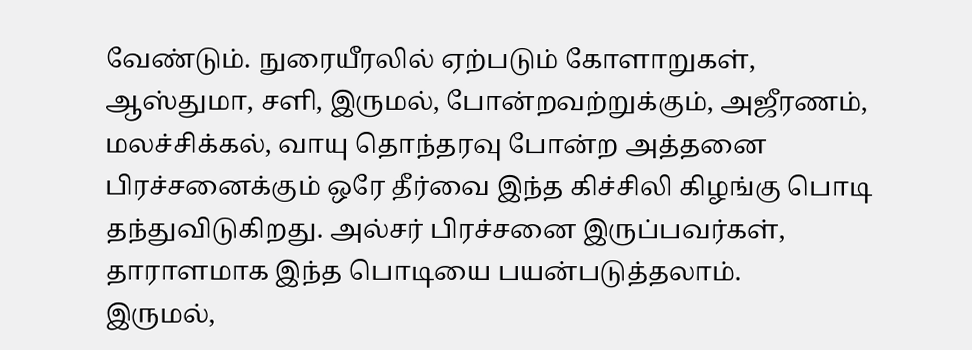வேண்டும். நுரையீரலில் ஏற்படும் கோளாறுகள், ஆஸ்துமா, சளி, இருமல், போன்றவற்றுக்கும், அஜீரணம், மலச்சிக்கல், வாயு தொந்தரவு போன்ற அத்தனை பிரச்சனைக்கும் ஒரே தீர்வை இந்த கிச்சிலி கிழங்கு பொடி தந்துவிடுகிறது. அல்சர் பிரச்சனை இருப்பவர்கள், தாராளமாக இந்த பொடியை பயன்படுத்தலாம்.
இருமல்,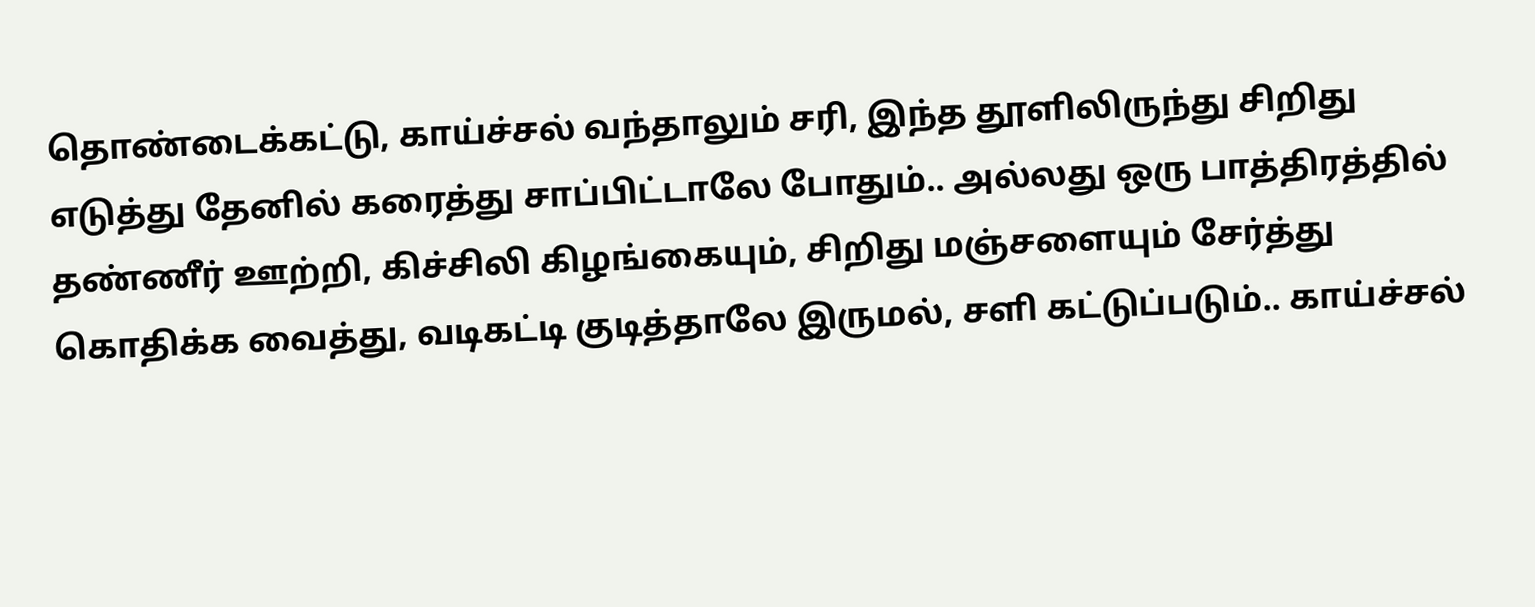தொண்டைக்கட்டு, காய்ச்சல் வந்தாலும் சரி, இந்த தூளிலிருந்து சிறிது எடுத்து தேனில் கரைத்து சாப்பிட்டாலே போதும்.. அல்லது ஒரு பாத்திரத்தில் தண்ணீர் ஊற்றி, கிச்சிலி கிழங்கையும், சிறிது மஞ்சளையும் சேர்த்து கொதிக்க வைத்து, வடிகட்டி குடித்தாலே இருமல், சளி கட்டுப்படும்.. காய்ச்சல்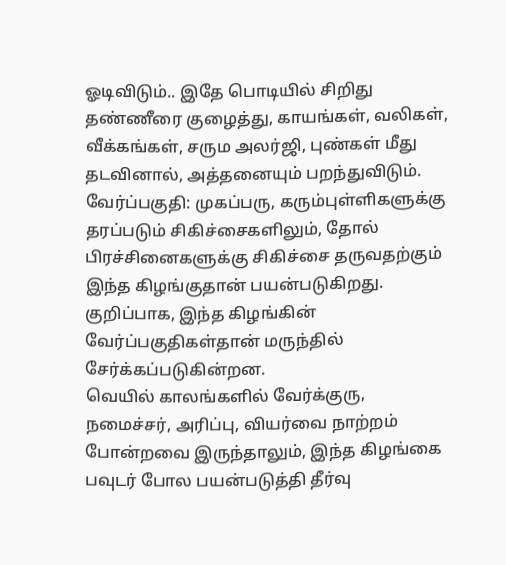ஓடிவிடும்.. இதே பொடியில் சிறிது தண்ணீரை குழைத்து, காயங்கள், வலிகள், வீக்கங்கள், சரும அலர்ஜி, புண்கள் மீது தடவினால், அத்தனையும் பறந்துவிடும்.
வேர்ப்பகுதி: முகப்பரு, கரும்புள்ளிகளுக்கு தரப்படும் சிகிச்சைகளிலும், தோல் பிரச்சினைகளுக்கு சிகிச்சை தருவதற்கும் இந்த கிழங்குதான் பயன்படுகிறது. குறிப்பாக, இந்த கிழங்கின் வேர்ப்பகுதிகள்தான் மருந்தில் சேர்க்கப்படுகின்றன.
வெயில் காலங்களில் வேர்க்குரு, நமைச்சர், அரிப்பு, வியர்வை நாற்றம் போன்றவை இருந்தாலும், இந்த கிழங்கை பவுடர் போல பயன்படுத்தி தீர்வு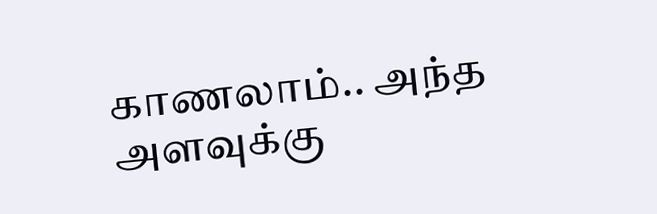காணலாம்.. அந்த அளவுக்கு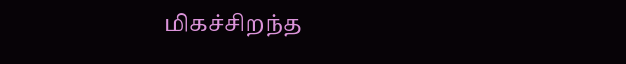மிகச்சிறந்த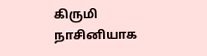கிருமி நாசினியாக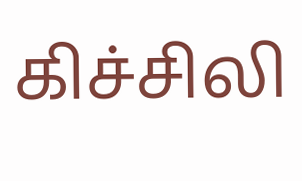கிச்சிலி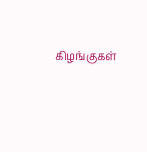கிழங்குகள்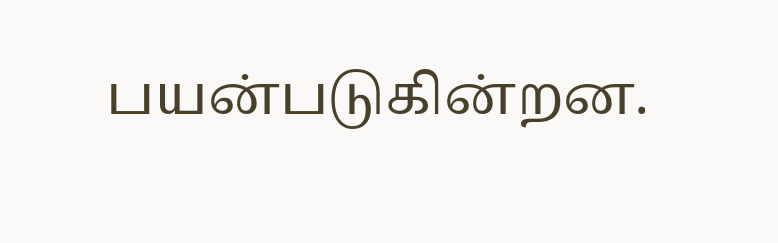பயன்படுகின்றன.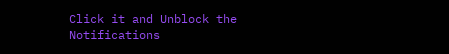Click it and Unblock the Notifications